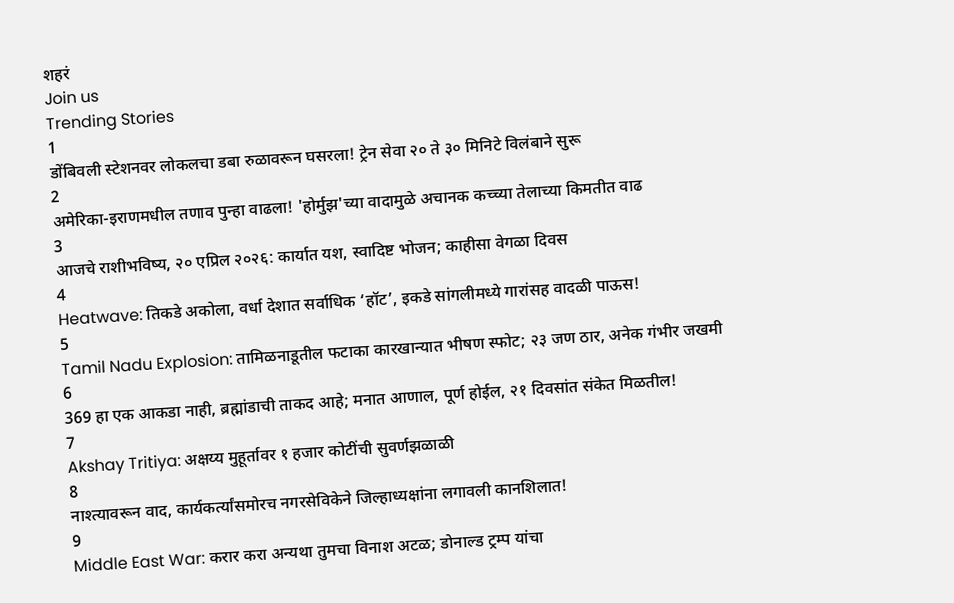शहरं
Join us
Trending Stories
1
डोंबिवली स्टेशनवर लोकलचा डबा रुळावरून घसरला! ट्रेन सेवा २० ते ३० मिनिटे विलंबाने सुरू
2
अमेरिका-इराणमधील तणाव पुन्हा वाढला! 'होर्मुझ'च्या वादामुळे अचानक कच्च्या तेलाच्या किमतीत वाढ
3
आजचे राशीभविष्य, २० एप्रिल २०२६: कार्यात यश, स्वादिष्ट भोजन; काहीसा वेगळा दिवस
4
Heatwave: तिकडे अकोला, वर्धा देशात सर्वाधिक ‘हॉट’, इकडे सांगलीमध्ये गारांसह वादळी पाऊस!
5
Tamil Nadu Explosion: तामिळनाडूतील फटाका कारखान्यात भीषण स्फोट; २३ जण ठार, अनेक गंभीर जखमी
6
369 हा एक आकडा नाही, ब्रह्मांडाची ताकद आहे; मनात आणाल, पूर्ण होईल, २१ दिवसांत संकेत मिळतील!
7
Akshay Tritiya: अक्षय्य मुहूर्तावर १ हजार कोटींची सुवर्णझळाळी
8
नाश्त्यावरून वाद, कार्यकर्त्यांसमोरच नगरसेविकेने जिल्हाध्यक्षांना लगावली कानशिलात!
9
Middle East War: करार करा अन्यथा तुमचा विनाश अटळ; डोनाल्ड ट्रम्प यांचा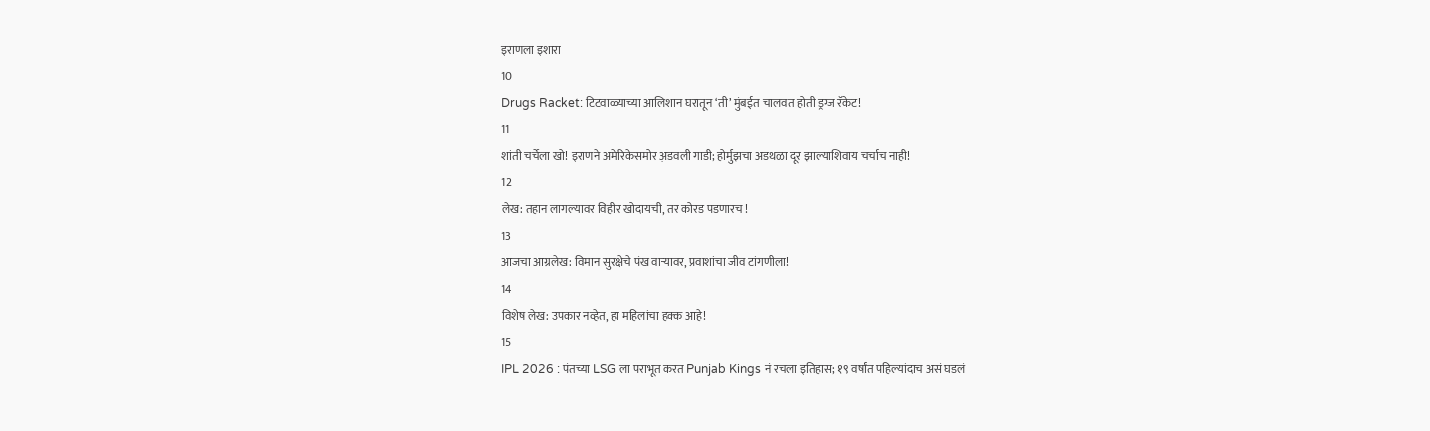इराणला इशारा
10
Drugs Racket: टिटवाळ्याच्या आलिशान घरातून ‘ती’ मुंबईत चालवत होती ड्रग्ज रॅकेट!
11
शांती चर्चेला खो! इराणने अमेरिकेसमोर अ़डवली गाडी; होर्मुझचा अडथळा दूर झाल्याशिवाय चर्चाच नाही!
12
लेख: तहान लागल्यावर विहीर खोदायची, तर कोरड पडणारच !
13
आजचा आग्रलेख: विमान सुरक्षेचे पंख वाऱ्यावर, प्रवाशांचा जीव टांगणीला!
14
विशेष लेख: उपकार नव्हेत, हा महिलांचा हक्क आहे!
15
IPL 2026 : पंतच्या LSG ला पराभूत करत Punjab Kings नं रचला इतिहास; १९ वर्षांत पहिल्यांदाच असं घडलं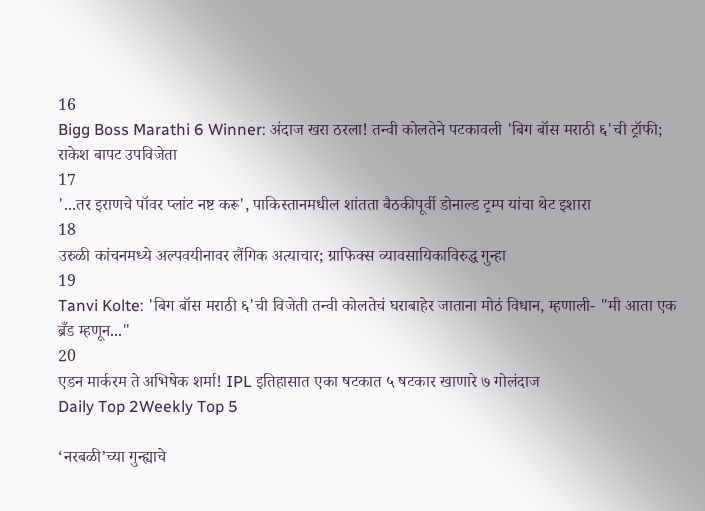16
Bigg Boss Marathi 6 Winner: अंदाज खरा ठरला! तन्वी कोलतेने पटकावली 'बिग बॉस मराठी ६'ची ट्रॉफी; राकेश बापट उपविजेता
17
'...तर इराणचे पॉवर प्लांट नष्ट करू', पाकिस्तानमधील शांतता बैठकीपूर्वी डोनाल्ड ट्रम्प यांचा थेट इशारा
18
उरुळी कांचनमध्ये अल्पवयीनावर लैंगिक अत्याचार; ग्राफिक्स व्यावसायिकाविरुद्ध गुन्हा
19
Tanvi Kolte: 'बिग बॉस मराठी ६'ची विजेती तन्वी कोलतेचं घराबाहेर जाताना मोठं विधान, म्हणाली- "मी आता एक ब्रँड म्हणून..."
20
एडन मार्करम ते अभिषेक शर्मा! IPL इतिहासात एका षटकात ५ षटकार खाणारे ७ गोलंदाज
Daily Top 2Weekly Top 5

‘नरबळी’च्या गुन्ह्याचे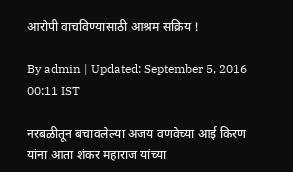आरोपी वाचविण्यासाठी आश्रम सक्रिय !

By admin | Updated: September 5, 2016 00:11 IST

नरबळीतून बचावलेल्या अजय वणवेच्या आई किरण यांना आता शंकर महाराज यांच्या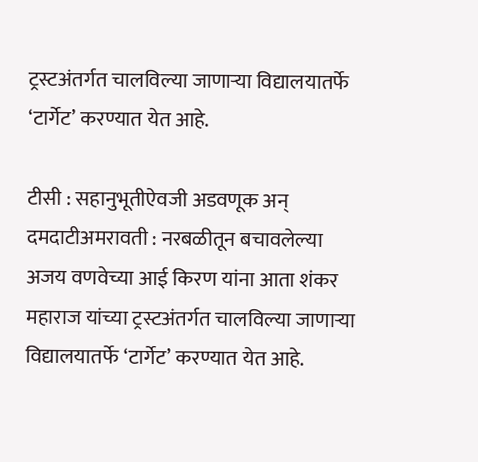ट्रस्टअंतर्गत चालविल्या जाणाऱ्या विद्यालयातर्फे ‘टार्गेट’ करण्यात येत आहे.

टीसी : सहानुभूतीऐवजी अडवणूक अन् दमदाटीअमरावती : नरबळीतून बचावलेल्या अजय वणवेच्या आई किरण यांना आता शंकर महाराज यांच्या ट्रस्टअंतर्गत चालविल्या जाणाऱ्या विद्यालयातर्फे ‘टार्गेट’ करण्यात येत आहे.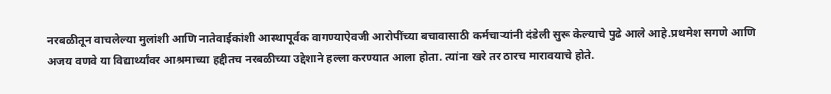नरबळीतून वाचलेल्या मुलांशी आणि नातेवाईकांशी आस्थापूर्वक वागण्याऐवजी आरोपींच्या बचावासाठी कर्मचाऱ्यांनी दंडेली सुरू केल्याचे पुढे आले आहे.प्रथमेश सगणे आणि अजय वणवे या विद्यार्थ्यांवर आश्रमाच्या हद्दीतच नरबळीच्या उद्देशाने हल्ला करण्यात आला होता. त्यांना खरे तर ठारच मारावयाचे होते.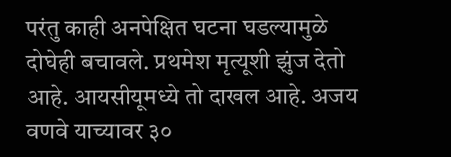परंतु काही अनपेक्षित घटना घडल्यामुळे दोघेही बचावले. प्रथमेश मृत्यूशी झुंज देतो आहे. आयसीयूमध्ये तो दाखल आहे. अजय वणवे याच्यावर ३०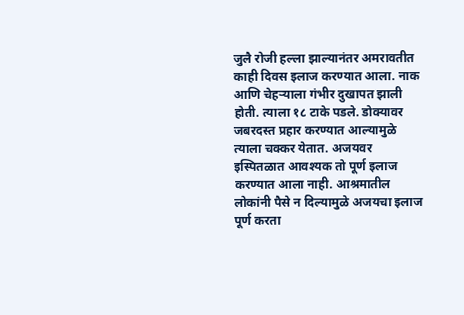जुलै रोजी हल्ला झाल्यानंतर अमरावतीत काही दिवस इलाज करण्यात आला. नाक आणि चेहऱ्याला गंभीर दुखापत झाली होती. त्याला १८ टाके पडले. डोक्यावर जबरदस्त प्रहार करण्यात आल्यामुळे त्याला चक्कर येतात. अजयवर इस्पितळात आवश्यक तो पूर्ण इलाज करण्यात आला नाही. आश्रमातील लोकांनी पैसे न दिल्यामुळे अजयचा इलाज पूर्ण करता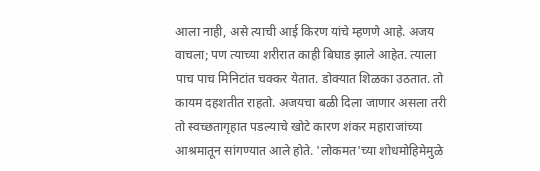आला नाही, असे त्याची आई किरण यांचे म्हणणे आहे. अजय वाचला; पण त्याच्या शरीरात काही बिघाड झाले आहेत. त्याला पाच पाच मिनिटांत चक्कर येतात. डोक्यात शिळका उठतात. तो कायम दहशतीत राहतो. अजयचा बळी दिला जाणार असला तरी तो स्वच्छतागृहात पडल्याचे खोटे कारण शंकर महाराजांच्या आश्रमातून सांगण्यात आले होते. 'लोकमत'च्या शोधमोहिमेमुळे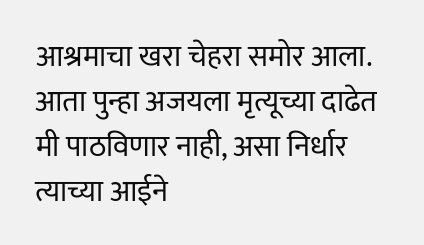आश्रमाचा खरा चेहरा समोर आला. आता पुन्हा अजयला मृत्यूच्या दाढेत मी पाठविणार नाही, असा निर्धार त्याच्या आईने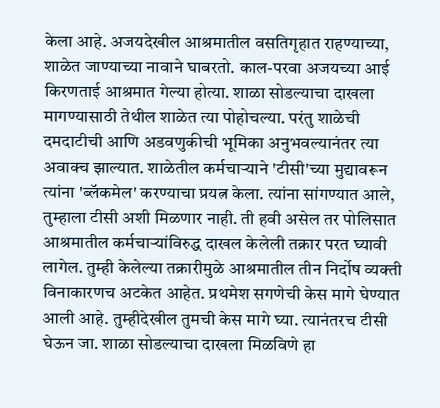केला आहे. अजयदेखील आश्रमातील वसतिगृहात राहण्याच्या, शाळेत जाण्याच्या नावाने घाबरतो. काल-परवा अजयच्या आई किरणताई आश्रमात गेल्या होत्या. शाळा सोडल्याचा दाखला मागण्यासाठी तेथील शाळेत त्या पोहोचल्या. परंतु शाळेची दमदाटीची आणि अडवणुकीची भूमिका अनुभवल्यानंतर त्या अवाक्च झाल्यात. शाळेतील कर्मचाऱ्याने 'टीसी'च्या मुद्यावरून त्यांना 'ब्लॅकमेल' करण्याचा प्रयत्न केला. त्यांना सांगण्यात आले, तुम्हाला टीसी अशी मिळणार नाही. ती हवी असेल तर पोलिसात आश्रमातील कर्मचाऱ्यांविरुद्ध दाखल केलेली तक्रार परत घ्यावी लागेल. तुम्ही केलेल्या तक्रारीमुळे आश्रमातील तीन निर्दोष व्यक्ती विनाकारणच अटकेत आहेत. प्रथमेश सगणेची केस मागे घेण्यात आली आहे. तुम्हीदेखील तुमची केस मागे घ्या. त्यानंतरच टीसी घेऊन जा. शाळा सोडल्याचा दाखला मिळविणे हा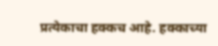प्रत्येकाचा हक्कच आहे. हक्काच्या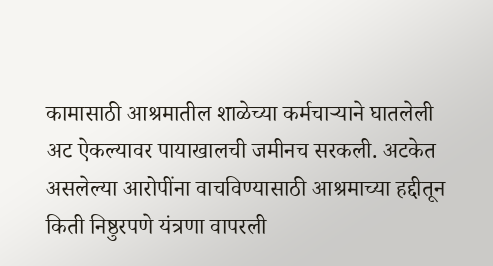कामासाठी आश्रमातील शाळेच्या कर्मचाऱ्याने घातलेली अट ऐकल्यावर पायाखालची जमीनच सरकली. अटकेत असलेल्या आरोपींना वाचविण्यासाठी आश्रमाच्या हद्दीतून किती निष्ठुरपणे यंत्रणा वापरली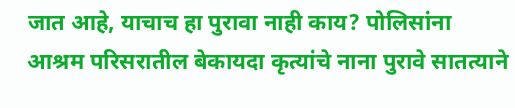जात आहे, याचाच हा पुरावा नाही काय? पोलिसांना आश्रम परिसरातील बेकायदा कृत्यांचे नाना पुरावे सातत्याने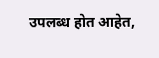उपलब्ध होत आहेत,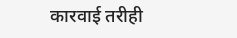कारवाई तरीही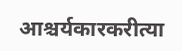आश्चर्यकारकरीत्या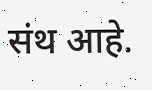संथ आहे.